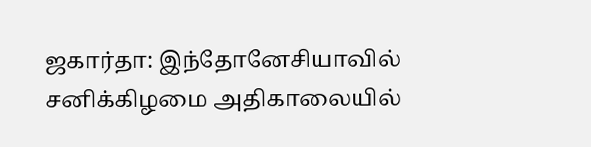ஜகார்தா: இந்தோனேசியாவில் சனிக்கிழமை அதிகாலையில்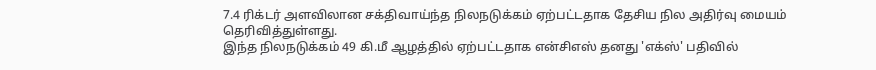7.4 ரிக்டர் அளவிலான சக்திவாய்ந்த நிலநடுக்கம் ஏற்பட்டதாக தேசிய நில அதிர்வு மையம் தெரிவித்துள்ளது.
இந்த நிலநடுக்கம் 49 கி.மீ ஆழத்தில் ஏற்பட்டதாக என்சிஎஸ் தனது 'எக்ஸ்' பதிவில்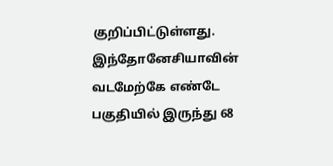குறிப்பிட்டுள்ளது.
இந்தோனேசியாவின் வடமேற்கே எண்டே பகுதியில் இருந்து 68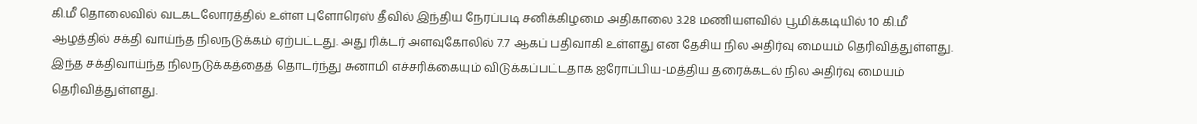கி.மீ தொலைவில் வடகடலோரத்தில் உள்ள புளோரெஸ் தீவில் இந்திய நேரப்படி சனிக்கிழமை அதிகாலை 3.28 மணியளவில் பூமிக்கடியில் 10 கி.மீ ஆழத்தில் சக்தி வாய்ந்த நிலநடுக்கம் ஏற்பட்டது. அது ரிக்டர் அளவுகோலில் 7.7 ஆகப் பதிவாகி உள்ளது என தேசிய நில அதிர்வு மையம் தெரிவித்துள்ளது.
இந்த சக்திவாய்ந்த நிலநடுக்கத்தைத் தொடர்ந்து சுனாமி எச்சரிக்கையும் விடுக்கப்பட்டதாக ஐரோப்பிய-மத்திய தரைக்கடல் நில அதிர்வு மையம் தெரிவித்துள்ளது.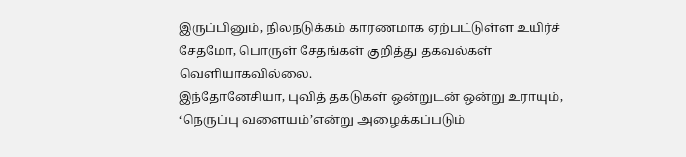இருப்பினும், நிலநடுக்கம் காரணமாக ஏற்பட்டுள்ள உயிர்ச் சேதமோ, பொருள் சேதங்கள் குறித்து தகவல்கள் வெளியாகவில்லை.
இந்தோனேசியா, புவித் தகடுகள் ஒன்றுடன் ஒன்று உராயும், ‘நெருப்பு வளையம்’என்று அழைக்கப்படும்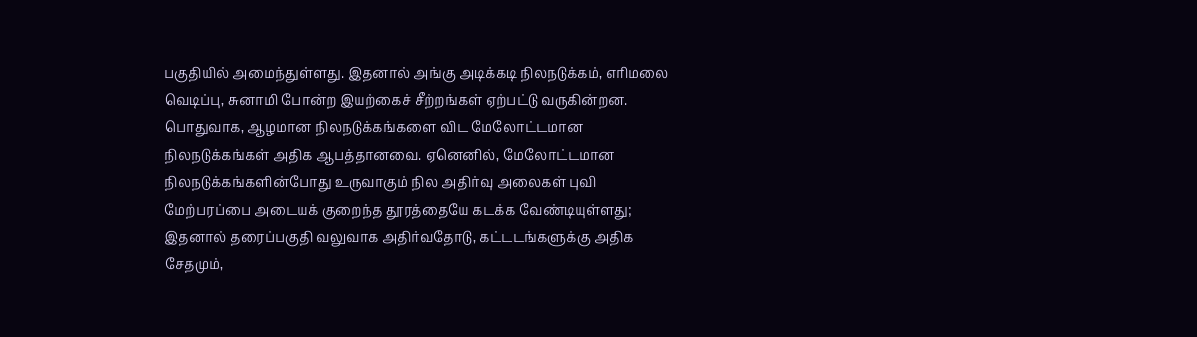பகுதியில் அமைந்துள்ளது. இதனால் அங்கு அடிக்கடி நிலநடுக்கம், எரிமலை வெடிப்பு, சுனாமி போன்ற இயற்கைச் சீற்றங்கள் ஏற்பட்டு வருகின்றன.
பொதுவாக, ஆழமான நிலநடுக்கங்களை விட மேலோட்டமான நிலநடுக்கங்கள் அதிக ஆபத்தானவை. ஏனெனில், மேலோட்டமான நிலநடுக்கங்களின்போது உருவாகும் நில அதிர்வு அலைகள் புவி மேற்பரப்பை அடையக் குறைந்த தூரத்தையே கடக்க வேண்டியுள்ளது; இதனால் தரைப்பகுதி வலுவாக அதிர்வதோடு, கட்டடங்களுக்கு அதிக சேதமும்,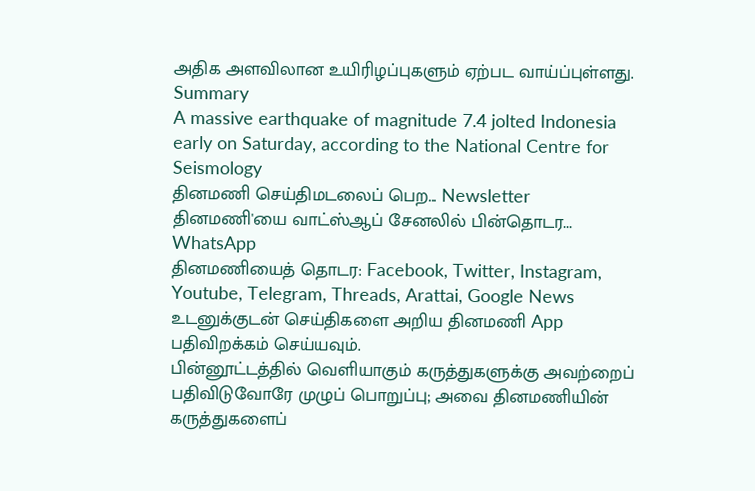அதிக அளவிலான உயிரிழப்புகளும் ஏற்பட வாய்ப்புள்ளது.
Summary
A massive earthquake of magnitude 7.4 jolted Indonesia early on Saturday, according to the National Centre for Seismology
தினமணி செய்திமடலைப் பெற... Newsletter
தினமணி'யை வாட்ஸ்ஆப் சேனலில் பின்தொடர... WhatsApp
தினமணியைத் தொடர: Facebook, Twitter, Instagram, Youtube, Telegram, Threads, Arattai, Google News
உடனுக்குடன் செய்திகளை அறிய தினமணி App பதிவிறக்கம் செய்யவும்.
பின்னூட்டத்தில் வெளியாகும் கருத்துகளுக்கு அவற்றைப் பதிவிடுவோரே முழுப் பொறுப்பு; அவை தினமணியின் கருத்துகளைப்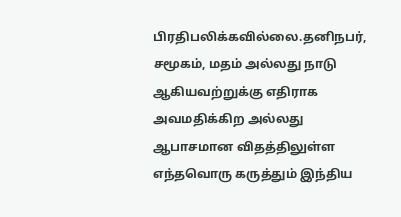பிரதிபலிக்கவில்லை.தனிநபர், சமூகம், மதம் அல்லது நாடு ஆகியவற்றுக்கு எதிராக அவமதிக்கிற அல்லது ஆபாசமான விதத்திலுள்ள எந்தவொரு கருத்தும் இந்திய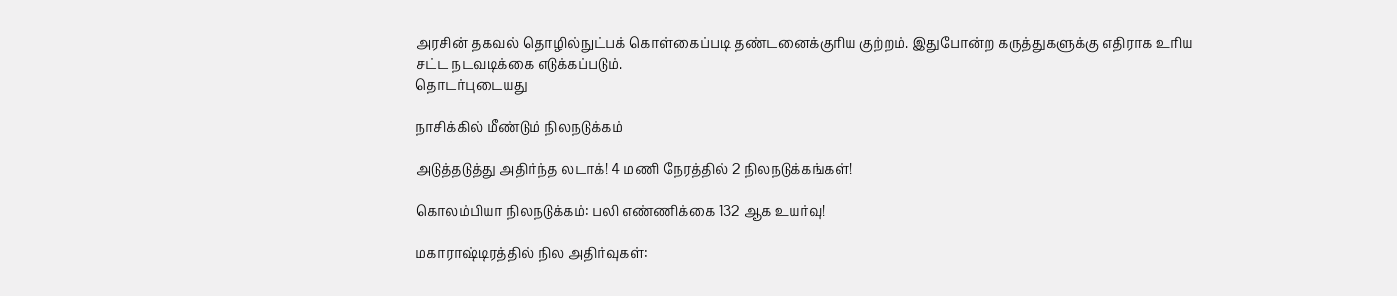அரசின் தகவல் தொழில்நுட்பக் கொள்கைப்படி தண்டனைக்குரிய குற்றம். இதுபோன்ற கருத்துகளுக்கு எதிராக உரிய சட்ட நடவடிக்கை எடுக்கப்படும்.
தொடர்புடையது

நாசிக்கில் மீண்டும் நிலநடுக்கம்

அடுத்தடுத்து அதிர்ந்த லடாக்! 4 மணி நேரத்தில் 2 நிலநடுக்கங்கள்!

கொலம்பியா நிலநடுக்கம்: பலி எண்ணிக்கை 132 ஆக உயர்வு!

மகாராஷ்டிரத்தில் நில அதிர்வுகள்: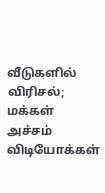வீடுகளில் விரிசல்; மக்கள் அச்சம்
விடியோக்கள்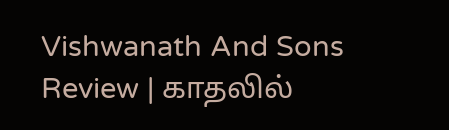Vishwanath And Sons Review | காதலில்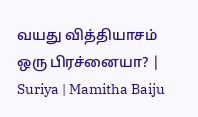வயது வித்தியாசம் ஒரு பிரச்னையா? | Suriya | Mamitha Baiju